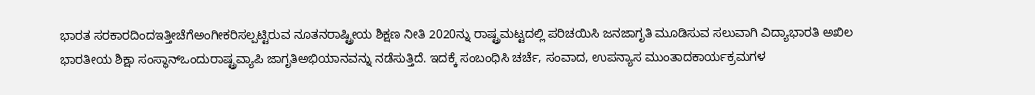ಭಾರತ ಸರಕಾರದಿಂದಇತ್ತೀಚೆಗೆಅಂಗೀಕರಿಸಲ್ಪಟ್ಟಿರುವ ನೂತನರಾಷ್ಟ್ರೀಯ ಶಿಕ್ಷಣ ನೀತಿ 2020ನ್ನು ರಾಷ್ಟ್ರಮಟ್ಟದಲ್ಲಿ ಪರಿಚಯಿಸಿ ಜನಜಾಗೃತಿ ಮೂಡಿಸುವ ಸಲುವಾಗಿ ವಿದ್ಯಾಭಾರತಿ ಅಖಿಲ ಭಾರತೀಯ ಶಿಕ್ಷಾ ಸಂಸ್ಥಾನ್ಒಂದುರಾಷ್ಟ್ರವ್ಯಾಪಿ ಜಾಗೃತಿಅಭಿಯಾನವನ್ನು ನಡೆಸುತ್ತಿದೆ. ಇದಕ್ಕೆ ಸಂಬಂಧಿಸಿ ಚರ್ಚೆ, ಸಂವಾದ, ಉಪನ್ಯಾಸ ಮುಂತಾದಕಾರ್ಯಕ್ರಮಗಳ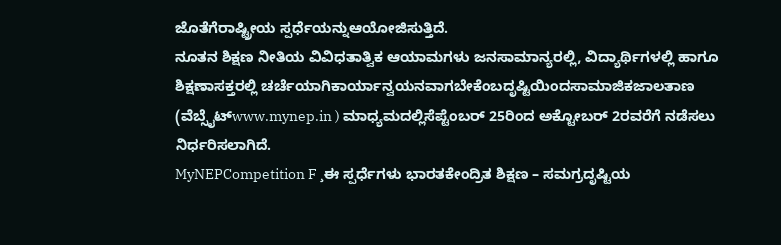ಜೊತೆಗೆರಾಷ್ಟ್ರೀಯ ಸ್ಪರ್ಧೆಯನ್ನುಆಯೋಜಿಸುತ್ತಿದೆ.
ನೂತನ ಶಿಕ್ಷಣ ನೀತಿಯ ವಿವಿಧತಾತ್ವಿಕ ಆಯಾಮಗಳು ಜನಸಾಮಾನ್ಯರಲ್ಲಿ, ವಿದ್ಯಾರ್ಥಿಗಳಲ್ಲಿ ಹಾಗೂ ಶಿಕ್ಷಣಾಸಕ್ತರಲ್ಲಿ ಚರ್ಚೆಯಾಗಿಕಾರ್ಯಾನ್ವಯನವಾಗಬೇಕೆಂಬದೃಷ್ಟಿಯಿಂದಸಾಮಾಜಿಕಜಾಲತಾಣ (ವೆಬ್ಸೈಟ್www.mynep.in ) ಮಾಧ್ಯಮದಲ್ಲಿಸೆಪ್ಟೆಂಬರ್ 25ರಿಂದ ಅಕ್ಟೋಬರ್ 2ರವರೆಗೆ ನಡೆಸಲು ನಿರ್ಧರಿಸಲಾಗಿದೆ.
MyNEPCompetition F ¸ಈ ಸ್ಪರ್ಧೆಗಳು ಭಾರತಕೇಂದ್ರಿತ ಶಿಕ್ಷಣ – ಸಮಗ್ರದೃಷ್ಟಿಯ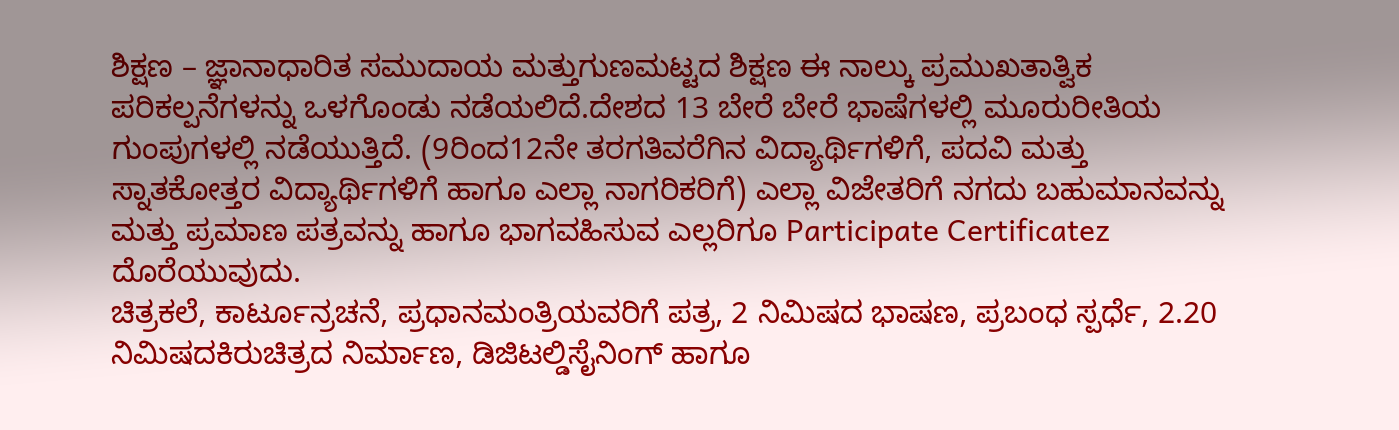ಶಿಕ್ಷಣ – ಜ್ಞಾನಾಧಾರಿತ ಸಮುದಾಯ ಮತ್ತುಗುಣಮಟ್ಟದ ಶಿಕ್ಷಣ ಈ ನಾಲ್ಕು ಪ್ರಮುಖತಾತ್ವಿಕ ಪರಿಕಲ್ಪನೆಗಳನ್ನು ಒಳಗೊಂಡು ನಡೆಯಲಿದೆ.ದೇಶದ 13 ಬೇರೆ ಬೇರೆ ಭಾಷೆಗಳಲ್ಲಿ ಮೂರುರೀತಿಯ ಗುಂಪುಗಳಲ್ಲಿ ನಡೆಯುತ್ತಿದೆ. (9ರಿಂದ12ನೇ ತರಗತಿವರೆಗಿನ ವಿದ್ಯಾರ್ಥಿಗಳಿಗೆ, ಪದವಿ ಮತ್ತು ಸ್ನಾತಕೋತ್ತರ ವಿದ್ಯಾರ್ಥಿಗಳಿಗೆ ಹಾಗೂ ಎಲ್ಲಾ ನಾಗರಿಕರಿಗೆ) ಎಲ್ಲಾ ವಿಜೇತರಿಗೆ ನಗದು ಬಹುಮಾನವನ್ನು ಮತ್ತು ಪ್ರಮಾಣ ಪತ್ರವನ್ನು ಹಾಗೂ ಭಾಗವಹಿಸುವ ಎಲ್ಲರಿಗೂ Participate Certificatez ದೊರೆಯುವುದು.
ಚಿತ್ರಕಲೆ, ಕಾರ್ಟೂನ್ರಚನೆ, ಪ್ರಧಾನಮಂತ್ರಿಯವರಿಗೆ ಪತ್ರ, 2 ನಿಮಿಷದ ಭಾಷಣ, ಪ್ರಬಂಧ ಸ್ಪರ್ಧೆ, 2.20 ನಿಮಿಷದಕಿರುಚಿತ್ರದ ನಿರ್ಮಾಣ, ಡಿಜಿಟಲ್ಡಿಸೈನಿಂಗ್ ಹಾಗೂ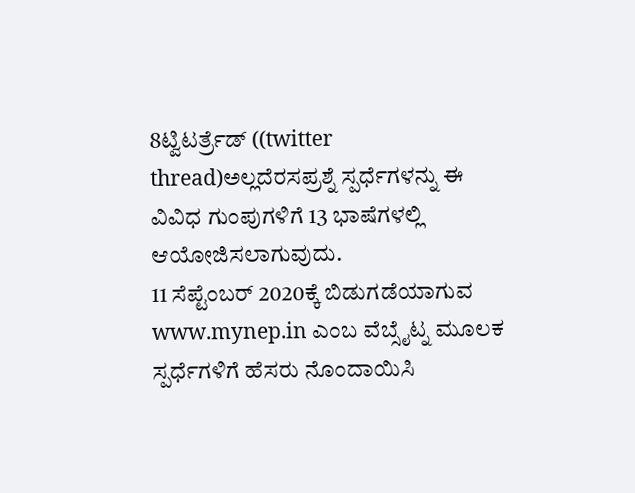8ಟ್ವಿಟರ್ತ್ರೆಡ್ ((twitter thread)ಅಲ್ಲದೆರಸಪ್ರಶ್ನೆ ಸ್ಪರ್ಧೆಗಳನ್ನು ಈ ವಿವಿಧ ಗುಂಪುಗಳಿಗೆ 13 ಭಾಷೆಗಳಲ್ಲಿ ಆಯೋಜಿಸಲಾಗುವುದು.
11 ಸೆಪ್ಟೆಂಬರ್ 2020ಕ್ಕೆ ಬಿಡುಗಡೆಯಾಗುವ www.mynep.in ಎಂಬ ವೆಬ್ಸೈಟ್ನ ಮೂಲಕ ಸ್ಪರ್ಧೆಗಳಿಗೆ ಹೆಸರು ನೊಂದಾಯಿಸಿ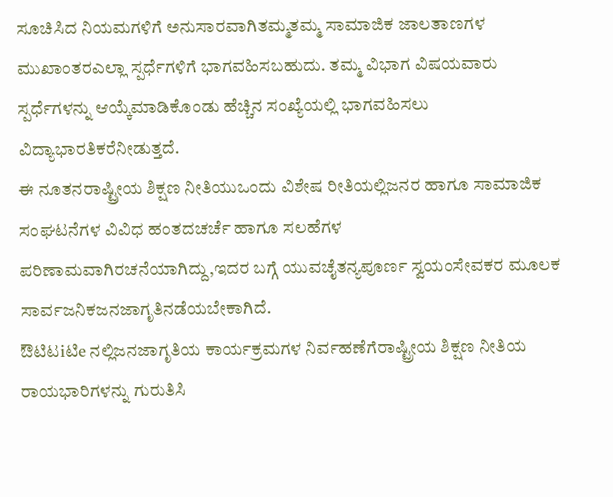ಸೂಚಿಸಿದ ನಿಯಮಗಳಿಗೆ ಅನುಸಾರವಾಗಿತಮ್ಮತಮ್ಮ ಸಾಮಾಜಿಕ ಜಾಲತಾಣಗಳ ಮುಖಾಂತರಎಲ್ಲಾ ಸ್ಪರ್ಧೆಗಳಿಗೆ ಭಾಗವಹಿಸಬಹುದು. ತಮ್ಮ ವಿಭಾಗ ವಿಷಯವಾರು ಸ್ಪರ್ಧೆಗಳನ್ನು ಆಯ್ಕೆಮಾಡಿಕೊಂಡು ಹೆಚ್ಚಿನ ಸಂಖ್ಯೆಯಲ್ಲಿ ಭಾಗವಹಿಸಲು ವಿದ್ಯಾಭಾರತಿಕರೆನೀಡುತ್ತದೆ.
ಈ ನೂತನರಾಷ್ಟ್ರೀಯ ಶಿಕ್ಷಣ ನೀತಿಯುಒಂದು ವಿಶೇಷ ರೀತಿಯಲ್ಲಿಜನರ ಹಾಗೂ ಸಾಮಾಜಿಕ ಸಂಘಟನೆಗಳ ವಿವಿಧ ಹಂತದಚರ್ಚೆ ಹಾಗೂ ಸಲಹೆಗಳ ಪರಿಣಾಮವಾಗಿರಚನೆಯಾಗಿದ್ದು,ಇದರ ಬಗ್ಗೆ ಯುವಚೈತನ್ಯಪೂರ್ಣ ಸ್ವಯಂಸೇವಕರ ಮೂಲಕ ಸಾರ್ವಜನಿಕಜನಜಾಗೃತಿನಡೆಯಬೇಕಾಗಿದೆ.
ಔಟಿಟiಟಿe ನಲ್ಲಿಜನಜಾಗೃತಿಯ ಕಾರ್ಯಕ್ರಮಗಳ ನಿರ್ವಹಣೆಗೆರಾಷ್ಟ್ರೀಯ ಶಿಕ್ಷಣ ನೀತಿಯ ರಾಯಭಾರಿಗಳನ್ನು ಗುರುತಿಸಿ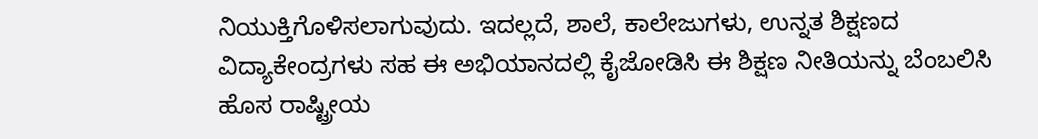ನಿಯುಕ್ತಿಗೊಳಿಸಲಾಗುವುದು. ಇದಲ್ಲದೆ, ಶಾಲೆ, ಕಾಲೇಜುಗಳು, ಉನ್ನತ ಶಿಕ್ಷಣದ ವಿದ್ಯಾಕೇಂದ್ರಗಳು ಸಹ ಈ ಅಭಿಯಾನದಲ್ಲಿ ಕೈಜೋಡಿಸಿ ಈ ಶಿಕ್ಷಣ ನೀತಿಯನ್ನು ಬೆಂಬಲಿಸಿ ಹೊಸ ರಾಷ್ಟ್ರೀಯ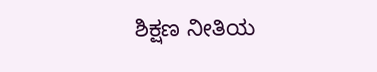ಶಿಕ್ಷಣ ನೀತಿಯ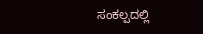ಸಂಕಲ್ಪದಲ್ಲಿ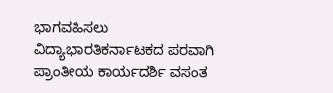ಭಾಗವಹಿಸಲು ವಿದ್ಯಾಭಾರತಿಕರ್ನಾಟಕದ ಪರವಾಗಿ ಪ್ರಾಂತೀಯ ಕಾರ್ಯದರ್ಶಿ ವಸಂತ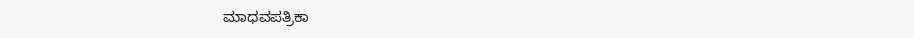ಮಾಧವಪತ್ರಿಕಾ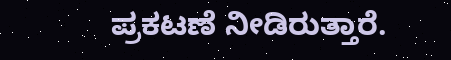ಪ್ರಕಟಣೆ ನೀಡಿರುತ್ತಾರೆ.